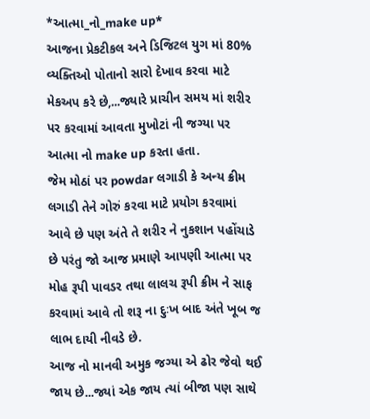*આત્મા_નો_make up*
આજના પ્રેકટીકલ અને ડિજિટલ યુગ માં 80% વ્યક્તિઓ પોતાનો સારો દેખાવ કરવા માટે મેકઅપ કરે છે,...જ્યારે પ્રાચીન સમય માં શરીર પર કરવામાં આવતા મુખોટાં ની જગ્યા પર આત્મા નો make up કરતા હતા.
જેમ મોઠાં પર powdar લગાડી કે અન્ય ક્રીમ લગાડી તેને ગોરું કરવા માટે પ્રયોગ કરવામાં આવે છે પણ અંતે તે શરીર ને નુકશાન પહોંચાડે છે પરંતુ જો આજ પ્રમાણે આપણી આત્મા પર મોહ રૂપી પાવડર તથા લાલચ રૂપી ક્રીમ ને સાફ કરવામાં આવે તો શરૂ ના દુઃખ બાદ અંતે ખૂબ જ લાભ દાયી નીવડે છે.
આજ નો માનવી અમુક જગ્યા એ ઢોર જેવો થઈ જાય છે...જ્યાં એક જાય ત્યાં બીજા પણ સાથે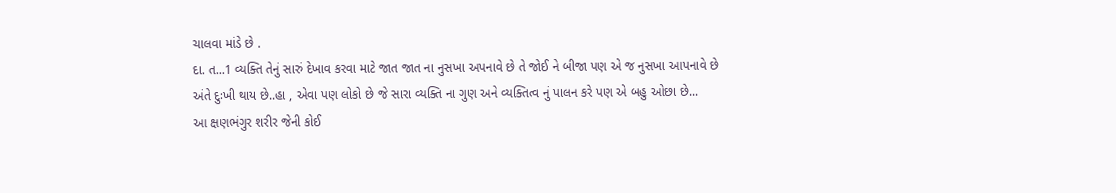ચાલવા માંડે છે .
દા. ત...1 વ્યક્તિ તેનું સારું દેખાવ કરવા માટે જાત જાત ના નુસખા અપનાવે છે તે જોઈ ને બીજા પણ એ જ નુસખા આપનાવે છે અંતે દુઃખી થાય છે..હા , એવા પણ લોકો છે જે સારા વ્યક્તિ ના ગુણ અને વ્યક્તિત્વ નું પાલન કરે પણ એ બહુ ઓછા છે...
આ ક્ષણભંગુર શરીર જેની કોઈ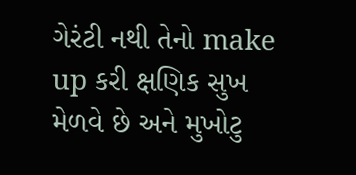ગેરંટી નથી તેનો make up કરી ક્ષણિક સુખ મેળવે છે અને મુખોટુ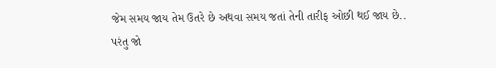જેમ સમય જાય તેમ ઉતરે છે અથવા સમય જતાં તેની તારીફ ઓછી થઈ જાય છે..
પરંતુ જો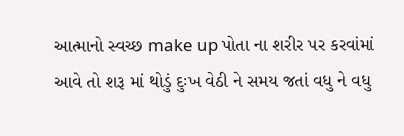આત્માનો સ્વચ્છ make up પોતા ના શરીર પર કરવાંમાં આવે તો શરૂ માં થોડું દુઃખ વેઠી ને સમય જતાં વધુ ને વધુ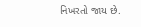નિખરતો જાય છે.